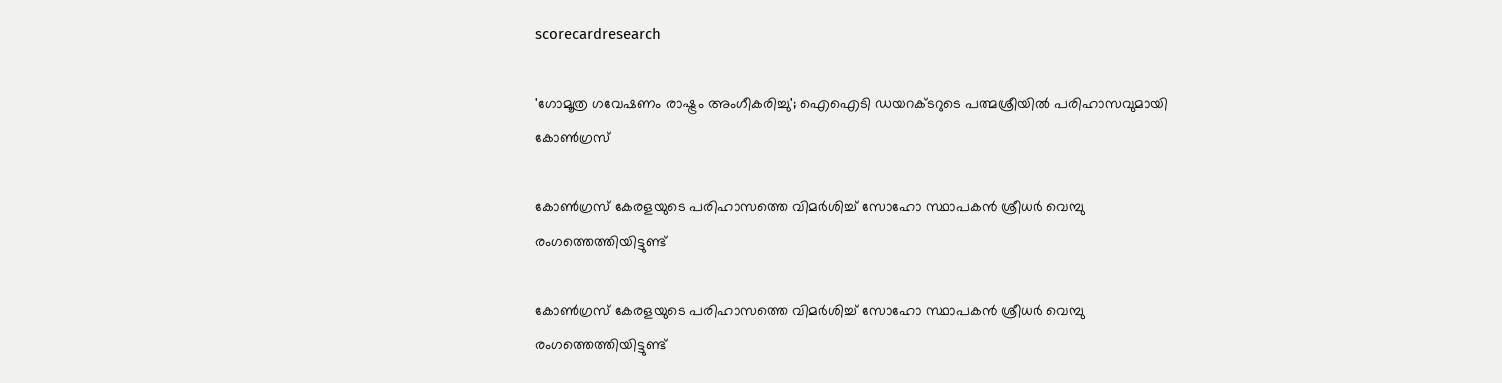scorecardresearch

'ഗോമൂത്ര ഗവേഷണം രാഷ്ട്രം അംഗീകരിച്ചു'; ഐഐടി ഡയറക്ടറുടെ പത്മശ്രീയിൽ പരിഹാസവുമായി കോൺഗ്രസ്

കോൺഗ്രസ് കേരളയുടെ പരിഹാസത്തെ വിമർശിച്ച് സോഹോ സ്ഥാപകന്‍ ശ്രീധര്‍ വെമ്പു രംഗത്തെത്തിയിട്ടുണ്ട്

കോൺഗ്രസ് കേരളയുടെ പരിഹാസത്തെ വിമർശിച്ച് സോഹോ സ്ഥാപകന്‍ ശ്രീധര്‍ വെമ്പു രംഗത്തെത്തിയിട്ടുണ്ട്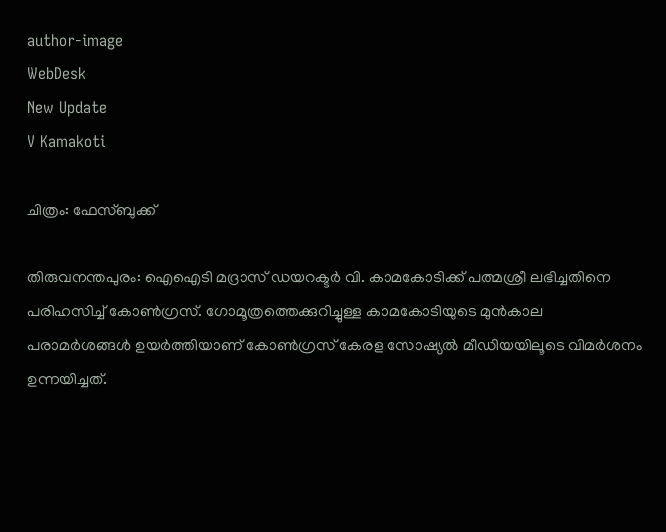author-image
WebDesk
New Update
V Kamakoti

ചിത്രം: ഫേസ്ബുക്ക്

തിരുവനന്തപുരം: ഐഐടി മദ്രാസ് ഡയറക്ടർ വി. കാമകോടിക്ക് പത്മശ്രീ ലഭിച്ചതിനെ പരിഹസിച്ച് കോൺഗ്രസ്. ഗോമൂത്രത്തെക്കുറിച്ചുള്ള കാമകോടിയുടെ മുൻകാല പരാമർശങ്ങൾ ഉയർത്തിയാണ് കോൺഗ്രസ് കേരള സോഷ്യൽ മീഡിയയിലൂടെ വിമർശനം ഉന്നയിച്ചത്.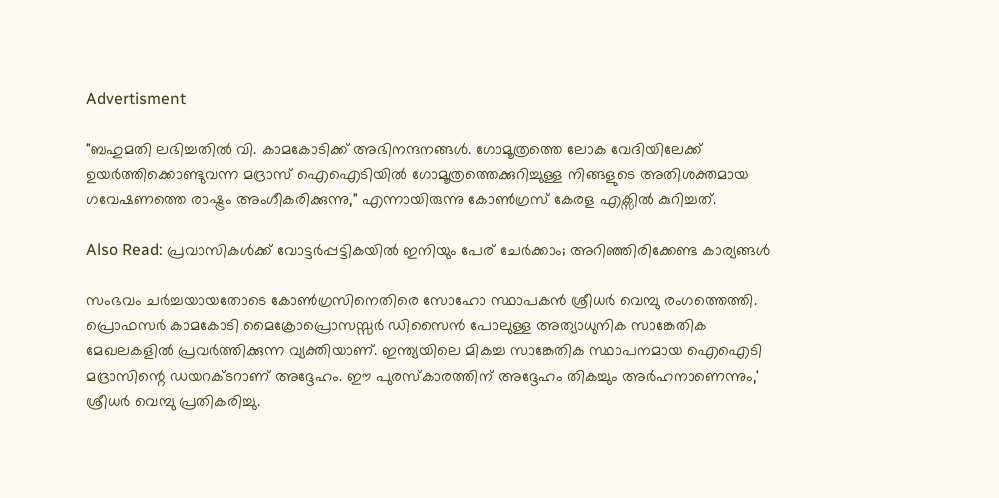Advertisment

"ബഹുമതി ലഭിച്ചതിൽ വി. കാമകോടിക്ക് അഭിനന്ദനങ്ങൾ. ഗോമൂത്രത്തെ ലോക വേദിയിലേക്ക് ഉയർത്തിക്കൊണ്ടുവന്ന മദ്രാസ് ഐഐടിയിൽ ഗോമൂത്രത്തെക്കുറിച്ചുള്ള നിങ്ങളുടെ അതിശക്തമായ ഗവേഷണത്തെ രാഷ്ട്രം അംഗീകരിക്കുന്നു," എന്നായിരുന്നു കോൺഗ്രസ് കേരള എക്സിൽ കുറിച്ചത്.

Also Read: പ്രവാസികൾക്ക് വോട്ടർപ്പട്ടികയിൽ ഇനിയും പേര് ചേർക്കാം; അറിഞ്ഞിരിക്കേണ്ട കാര്യങ്ങൾ

സംഭവം ചർച്ചയായതോടെ കോണ്‍ഗ്രസിനെതിരെ സോഹോ സ്ഥാപകന്‍ ശ്രീധര്‍ വെമ്പു രംഗത്തെത്തി. പ്രൊഫസർ കാമകോടി മൈക്രോപ്രൊസസ്സർ ഡിസൈൻ പോലുള്ള അത്യാധുനിക സാങ്കേതിക മേഖലകളിൽ പ്രവർത്തിക്കുന്ന വ്യക്തിയാണ്. ഇന്ത്യയിലെ മികച്ച സാങ്കേതിക സ്ഥാപനമായ ഐഐടി മദ്രാസിന്റെ ഡയറക്ടറാണ് അദ്ദേഹം. ഈ പുരസ്‌കാരത്തിന് അദ്ദേഹം തികച്ചും അർഹനാണെന്നും,' ശ്രീധർ വെമ്പു പ്രതികരിച്ചു.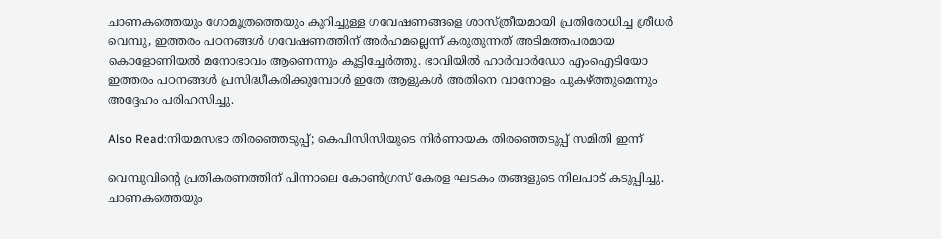ചാണകത്തെയും ഗോമൂത്രത്തെയും കുറിച്ചുള്ള ഗവേഷണങ്ങളെ ശാസ്ത്രീയമായി പ്രതിരോധിച്ച ശ്രീധർ വെമ്പു, ഇത്തരം പഠനങ്ങൾ ഗവേഷണത്തിന് അർഹമല്ലെന്ന് കരുതുന്നത് അടിമത്തപരമായ കൊളോണിയൽ മനോഭാവം ആണെന്നും കൂട്ടിച്ചേർത്തു. ഭാവിയിൽ ഹാർവാർഡോ എംഐടിയോ ഇത്തരം പഠനങ്ങൾ പ്രസിദ്ധീകരിക്കുമ്പോൾ ഇതേ ആളുകൾ അതിനെ വാനോളം പുകഴ്ത്തുമെന്നും അദ്ദേഹം പരിഹസിച്ചു.

Also Read:നിയമസഭാ തിരഞ്ഞെടുപ്പ്; കെപിസിസിയുടെ നിർണായക തിരഞ്ഞെടുപ്പ് സമിതി ഇന്ന്

വെമ്പുവിന്റെ പ്രതികരണത്തിന് പിന്നാലെ കോൺഗ്രസ് കേരള ഘടകം തങ്ങളുടെ നിലപാട് കടുപ്പിച്ചു. ചാണകത്തെയും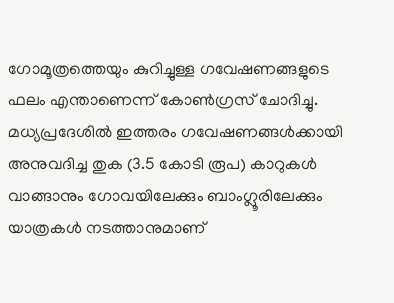ഗോമൂത്രത്തെയും കുറിച്ചുള്ള ഗവേഷണങ്ങളുടെ ഫലം എന്താണെന്ന് കോൺഗ്രസ് ചോദിച്ചു. മധ്യപ്രദേശിൽ ഇത്തരം ഗവേഷണങ്ങൾക്കായി അനുവദിച്ച തുക (3.5 കോടി രൂപ) കാറുകൾ വാങ്ങാനും ഗോവയിലേക്കും ബാംഗ്ലൂരിലേക്കും യാത്രകൾ നടത്താനുമാണ്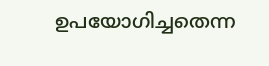ഉപയോഗിച്ചതെന്ന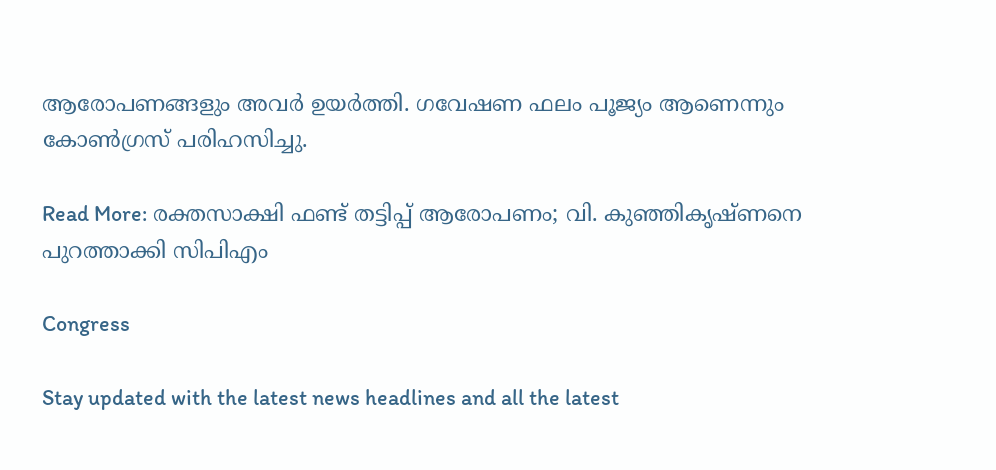ആരോപണങ്ങളും അവർ ഉയർത്തി. ഗവേഷണ ഫലം പൂജ്യം ആണെന്നും കോൺഗ്രസ് പരിഹസിച്ചു.

Read More: രക്തസാക്ഷി ഫണ്ട് തട്ടിപ്പ് ആരോപണം; വി. കുഞ്ഞികൃഷ്ണനെ പുറത്താക്കി സിപിഎം

Congress

Stay updated with the latest news headlines and all the latest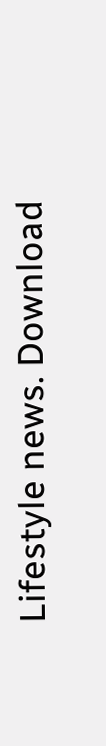Lifestyle news. Download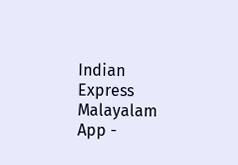Indian Express Malayalam App -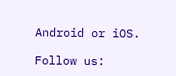Android or iOS.

Follow us: